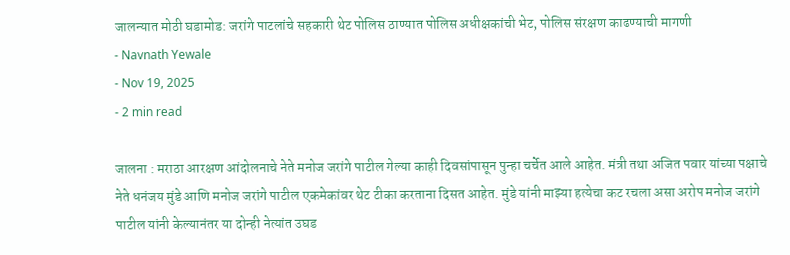जालन्यात मोठी घडामोड: जरांगे पाटलांचे सहकारी थेट पोलिस ठाण्यात पोलिस अधीक्षकांची भेट, पोलिस संरक्षण काढण्याची मागणी
- Navnath Yewale
- Nov 19, 2025
- 2 min read

जालना : मराठा आरक्षण आंदोलनाचे नेते मनोज जरांगे पाटील गेल्या काही दिवसांपासून पुन्हा चर्चेत आले आहेत. मंत्री तथा अजित पवार यांच्या पक्षाचे नेते धनंजय मुंडे आणि मनोज जरांगे पाटील एकमेकांवर थेट टीका करताना दिसत आहेत. मुंडे यांनी माझ्या हत्येचा कट रचला असा अरोप मनोज जरांगे पाटील यांनी केल्यानंतर या दोन्ही नेत्यांत उघड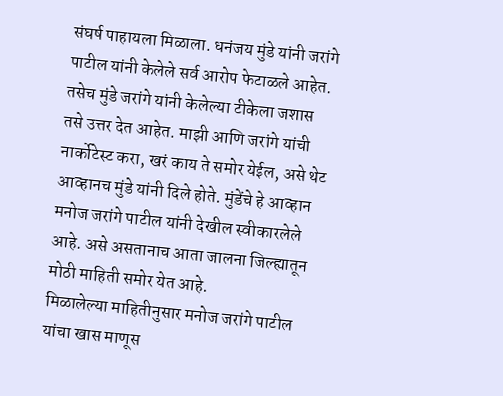संघर्ष पाहायला मिळाला. धनंजय मुंडे यांनी जरांगे पाटील यांनी केलेले सर्व आरोप फेटाळले आहेत. तसेच मुंडे जरांगे यांनी केलेल्या टीकेला जशास तसे उत्तर देत आहेत. माझी आणि जरांगे यांची नार्कोटेस्ट करा, खरं काय ते समोर येईल, असे थेट आव्हानच मुंडे यांनी दिले होते. मुंडेंचे हे आव्हान मनोज जरांगे पाटील यांनी देखील स्वीकारलेले आहे. असे असतानाच आता जालना जिल्ह्यातून मोठी माहिती समोर येत आहे.
मिळालेल्या माहितीनुसार मनोज जरांगे पाटील यांचा खास माणूस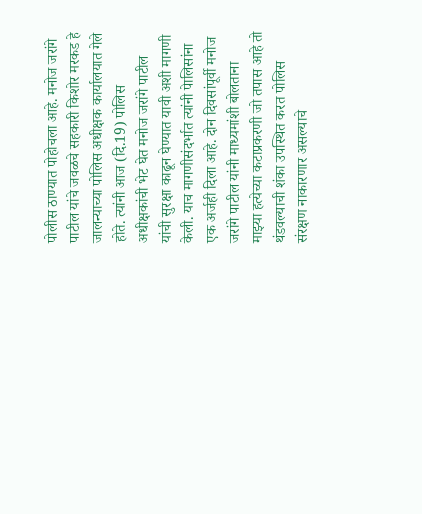पोलीस ठाण्यात पोहोचला आहे. मनोज जरांगे पाटील यांचे जवळचे सहकारी किशोर मरकड हे जालन्याच्या पोलिस अधीक्षक कार्यालयात गेले होते. त्यांनी आज (दि.19) पोलिस अधीक्षकांची भेट घेत मनोज जरांगे पाटील यांची सुरक्षा काढून घेण्यात यावी अशी मागणी केली. याच मागणीसंदर्भात त्यांनी पेालिसांना एक अर्जही दिला आहे. दोन दिवसांपूर्वी मनोज जरांगे पाटील यांनी माध्यमांशी बोलताना माझ्या हत्येच्या कटाप्रकरणी जो तपास आहे तो थंडवल्याची शंका उपस्थित करत पोलिस संरक्षण नाकारणार असल्याचे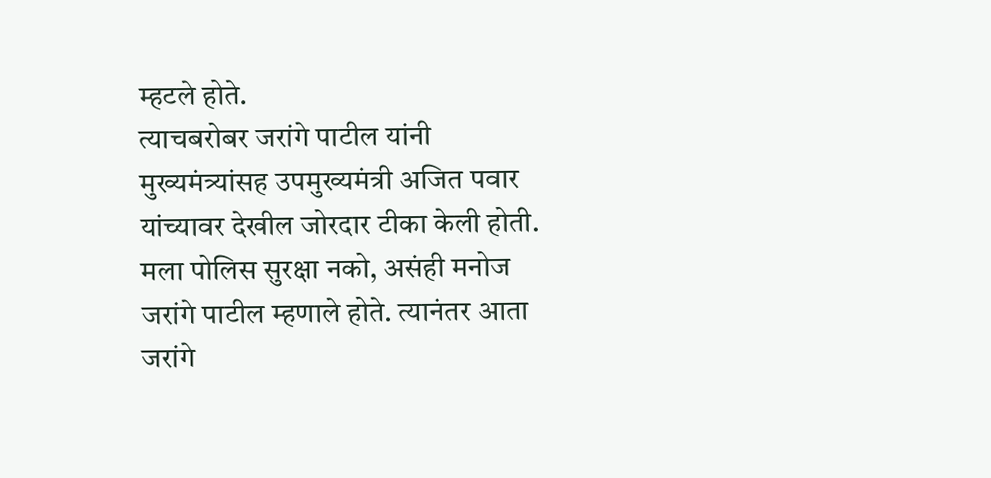म्हटले होते.
त्याचबरोबर जरांगे पाटील यांनी मुख्यमंत्र्यांसह उपमुख्यमंत्री अजित पवार यांच्यावर देखील जोरदार टीका केली होती. मला पोलिस सुरक्षा नको, असंही मनोज जरांगे पाटील म्हणाले होते. त्यानंतर आता जरांगे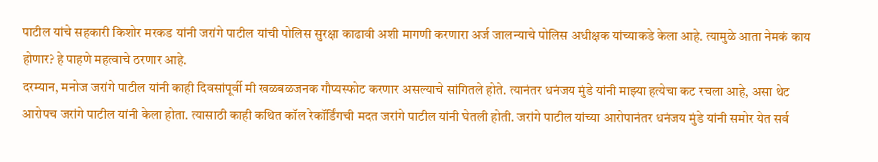पाटील यांचे सहकारी किशोर मरकड यांनी जरांगे पाटील यांची पोलिस सुरक्षा काढावी अशी मागणी करणारा अर्ज जालन्याचे पोलिस अधीक्षक यांच्याकडे केला आहे. त्यामुळे आता नेमकं काय होणार? हे पाहणे महत्वाचे ठरणार आहे.
दरम्यान, मनोज जरांगे पाटील यांनी काही दिवसांपूर्वी मी खळबळजनक गौप्यस्फोट करणार असल्याचे सांगितले होते. त्यानंतर धनंजय मुंडे यांनी माझ्या हत्येचा कट रचला आहे, असा थेट आरोपच जरांगे पाटील यांनी केला होता. त्यासाठी काही कथित कॉल रेकॉर्डिंगची मदत जरांगे पाटील यांनी घेतली होती. जरांगे पाटील यांच्या आरोपानंतर धनंजय मुंडे यांनी समोर येत सर्व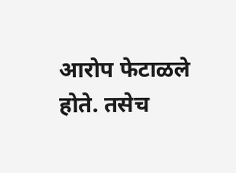आरोप फेटाळले होते. तसेच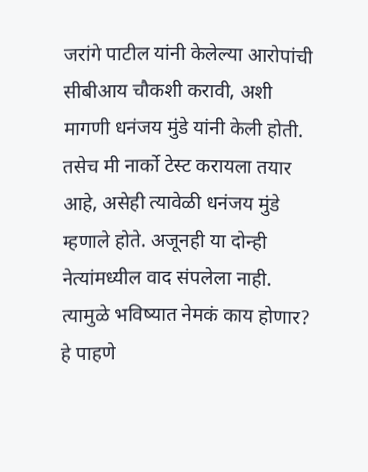जरांगे पाटील यांनी केलेल्या आरोपांची सीबीआय चौकशी करावी, अशी मागणी धनंजय मुंडे यांनी केली होती. तसेच मी नार्को टेस्ट करायला तयार आहे, असेही त्यावेळी धनंजय मुंडे म्हणाले होते. अजूनही या दोन्ही नेत्यांमध्यील वाद संपलेला नाही. त्यामुळे भविष्यात नेमकं काय होणार? हे पाहणे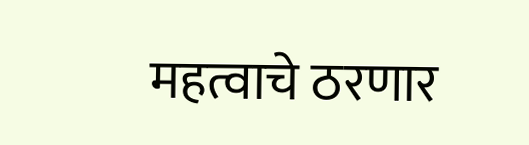महत्वाचे ठरणार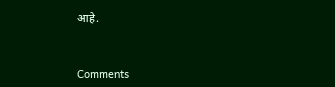आहे.



Comments